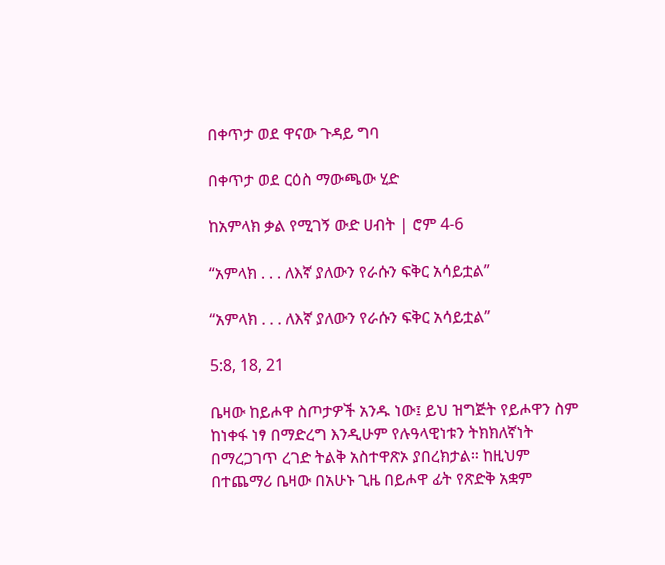በቀጥታ ወደ ዋናው ጉዳይ ግባ

በቀጥታ ወደ ርዕስ ማውጫው ሂድ

ከአምላክ ቃል የሚገኝ ውድ ሀብት | ሮም 4-6

“አምላክ . . . ለእኛ ያለውን የራሱን ፍቅር አሳይቷል”

“አምላክ . . . ለእኛ ያለውን የራሱን ፍቅር አሳይቷል”

5:8, 18, 21

ቤዛው ከይሖዋ ስጦታዎች አንዱ ነው፤ ይህ ዝግጅት የይሖዋን ስም ከነቀፋ ነፃ በማድረግ እንዲሁም የሉዓላዊነቱን ትክክለኛነት በማረጋገጥ ረገድ ትልቅ አስተዋጽኦ ያበረክታል። ከዚህም በተጨማሪ ቤዛው በአሁኑ ጊዜ በይሖዋ ፊት የጽድቅ አቋም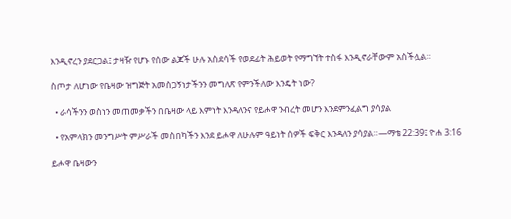እንዲኖረን ያደርጋል፤ ታዛዥ የሆኑ የሰው ልጆች ሁሉ አስደሳች የወደፊት ሕይወት የማግኘት ተስፋ እንዲኖራቸውም አስችሏል።

ስጦታ ለሆነው የቤዛው ዝግጅት አመስጋኝነታችንን መግለጽ የምንችለው እንዴት ነው?

  • ራሳችንን ወስነን መጠመቃችን በቤዛው ላይ እምነት እንዳለንና የይሖዋ ንብረት መሆን እንደምንፈልግ ያሳያል

  • የአምላክን መንግሥት ምሥራች መስበካችን እንደ ይሖዋ ለሁሉም ዓይነት ሰዎች ፍቅር እንዳለን ያሳያል።—ማቴ 22:39፤ ዮሐ 3:16

ይሖዋ ቤዛውን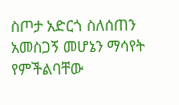ስጦታ አድርጎ ስለሰጠን አመስጋኝ መሆኔን ማሳየት የምችልባቸው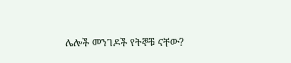ሌሎች መንገዶች የትኞቹ ናቸው?